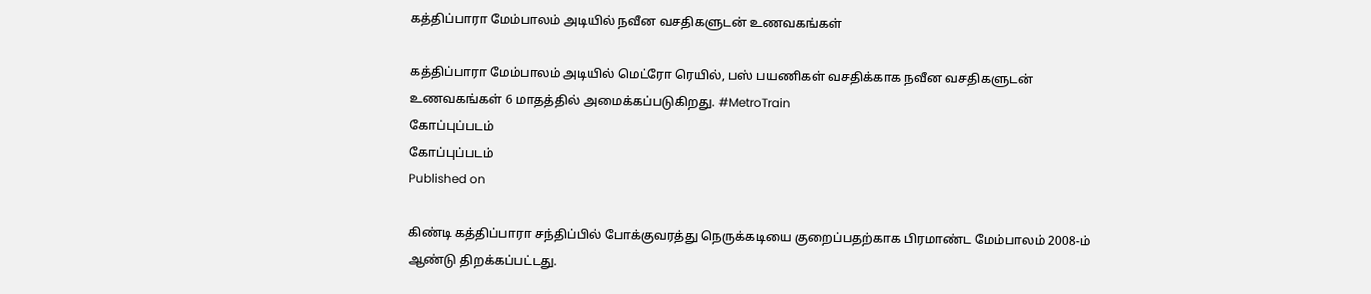கத்திப்பாரா மேம்பாலம் அடியில் நவீன வசதிகளுடன் உணவகங்கள்

கத்திப்பாரா மேம்பாலம் அடியில் மெட்ரோ ரெயில், பஸ் பயணிகள் வசதிக்காக நவீன வசதிகளுடன் உணவகங்கள் 6 மாதத்தில் அமைக்கப்படுகிறது. #MetroTrain
கோப்புப்படம்
கோப்புப்படம்
Published on

கிண்டி கத்திப்பாரா சந்திப்பில் போக்குவரத்து நெருக்கடியை குறைப்பதற்காக பிரமாண்ட மேம்பாலம் 2008-ம் ஆண்டு திறக்கப்பட்டது.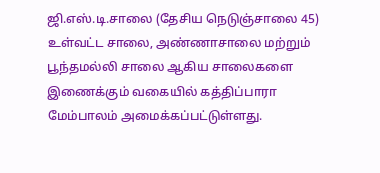ஜி.எஸ்.டி.சாலை (தேசிய நெடுஞ்சாலை 45) உள்வட்ட சாலை, அண்ணாசாலை மற்றும் பூந்தமல்லி சாலை ஆகிய சாலைகளை இணைக்கும் வகையில் கத்திப்பாரா மேம்பாலம் அமைக்கப்பட்டுள்ளது.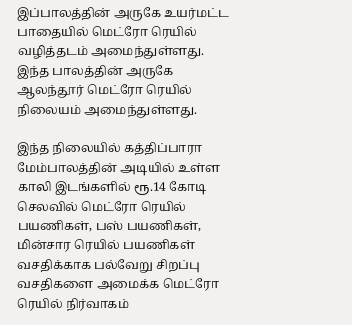இப்பாலத்தின் அருகே உயர்மட்ட பாதையில் மெட்ரோ ரெயில் வழித்தடம் அமைந்துள்ளது. இந்த பாலத்தின் அருகே ஆலந்தூர் மெட்ரோ ரெயில் நிலையம் அமைந்துள்ளது.

இந்த நிலையில் கத்திப்பாரா மேம்பாலத்தின் அடியில் உள்ள காலி இடங்களில் ரூ.14 கோடி செலவில் மெட்ரோ ரெயில் பயணிகள், பஸ் பயணிகள், மின்சார ரெயில் பயணிகள் வசதிக்காக பல்வேறு சிறப்பு வசதிகளை அமைக்க மெட்ரோ ரெயில் நிர்வாகம்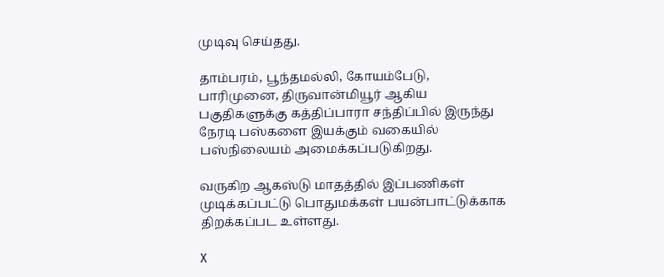முடிவு செய்தது.

தாம்பரம், பூந்தமல்லி, கோயம்பேடு, பாரிமுனை, திருவான்மியூர் ஆகிய பகுதிகளுக்கு கத்திப்பாரா சந்திப்பில் இருந்து நேரடி பஸ்களை இயக்கும் வகையில் பஸ்நிலையம் அமைக்கப்படுகிறது.

வருகிற ஆகஸ்டு மாதத்தில் இப்பணிகள் முடிக்கப்பட்டு பொதுமக்கள் பயன்பாட்டுக்காக திறக்கப்பட உள்ளது.

X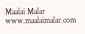Maalai Malar
www.maalaimalar.com